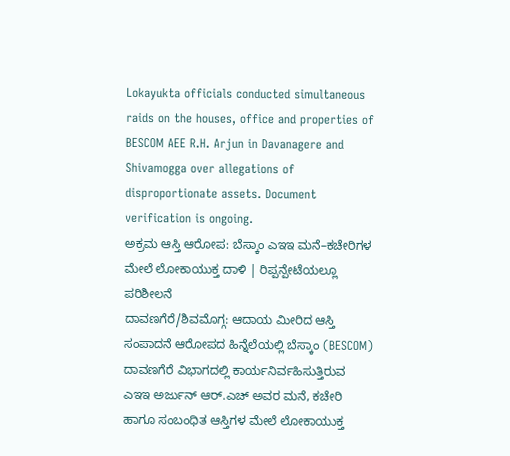Lokayukta officials conducted simultaneous raids on the houses, office and properties of BESCOM AEE R.H. Arjun in Davanagere and Shivamogga over allegations of disproportionate assets. Document verification is ongoing.
ಅಕ್ರಮ ಆಸ್ತಿ ಆರೋಪ: ಬೆಸ್ಕಾಂ ಎಇಇ ಮನೆ–ಕಚೇರಿಗಳ ಮೇಲೆ ಲೋಕಾಯುಕ್ತ ದಾಳಿ | ರಿಪ್ಪನ್ಪೇಟೆಯಲ್ಲೂ ಪರಿಶೀಲನೆ
ದಾವಣಗೆರೆ/ಶಿವಮೊಗ್ಗ: ಆದಾಯ ಮೀರಿದ ಆಸ್ತಿ ಸಂಪಾದನೆ ಆರೋಪದ ಹಿನ್ನೆಲೆಯಲ್ಲಿ ಬೆಸ್ಕಾಂ (BESCOM) ದಾವಣಗೆರೆ ವಿಭಾಗದಲ್ಲಿ ಕಾರ್ಯನಿರ್ವಹಿಸುತ್ತಿರುವ ಎಇಇ ಅರ್ಜುನ್ ಆರ್.ಎಚ್ ಅವರ ಮನೆ, ಕಚೇರಿ ಹಾಗೂ ಸಂಬಂಧಿತ ಆಸ್ತಿಗಳ ಮೇಲೆ ಲೋಕಾಯುಕ್ತ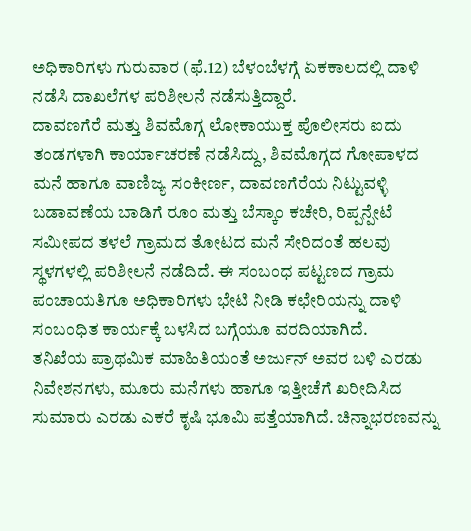ಅಧಿಕಾರಿಗಳು ಗುರುವಾರ (ಫೆ.12) ಬೆಳಂಬೆಳಗ್ಗೆ ಏಕಕಾಲದಲ್ಲಿ ದಾಳಿ ನಡೆಸಿ ದಾಖಲೆಗಳ ಪರಿಶೀಲನೆ ನಡೆಸುತ್ತಿದ್ದಾರೆ.
ದಾವಣಗೆರೆ ಮತ್ತು ಶಿವಮೊಗ್ಗ ಲೋಕಾಯುಕ್ತ ಪೊಲೀಸರು ಐದು ತಂಡಗಳಾಗಿ ಕಾರ್ಯಾಚರಣೆ ನಡೆಸಿದ್ದು, ಶಿವಮೊಗ್ಗದ ಗೋಪಾಳದ ಮನೆ ಹಾಗೂ ವಾಣಿಜ್ಯ ಸಂಕೀರ್ಣ, ದಾವಣಗೆರೆಯ ನಿಟ್ಟುವಳ್ಳಿ ಬಡಾವಣೆಯ ಬಾಡಿಗೆ ರೂಂ ಮತ್ತು ಬೆಸ್ಕಾಂ ಕಚೇರಿ, ರಿಪ್ಪನ್ಪೇಟೆ ಸಮೀಪದ ತಳಲೆ ಗ್ರಾಮದ ತೋಟದ ಮನೆ ಸೇರಿದಂತೆ ಹಲವು ಸ್ಥಳಗಳಲ್ಲಿ ಪರಿಶೀಲನೆ ನಡೆದಿದೆ. ಈ ಸಂಬಂಧ ಪಟ್ಟಣದ ಗ್ರಾಮ ಪಂಚಾಯತಿಗೂ ಅಧಿಕಾರಿಗಳು ಭೇಟಿ ನೀಡಿ ಕಛೇರಿಯನ್ನು ದಾಳಿ ಸಂಬಂಧಿತ ಕಾರ್ಯಕ್ಕೆ ಬಳಸಿದ ಬಗ್ಗೆಯೂ ವರದಿಯಾಗಿದೆ.
ತನಿಖೆಯ ಪ್ರಾಥಮಿಕ ಮಾಹಿತಿಯಂತೆ ಅರ್ಜುನ್ ಅವರ ಬಳಿ ಎರಡು ನಿವೇಶನಗಳು, ಮೂರು ಮನೆಗಳು ಹಾಗೂ ಇತ್ತೀಚೆಗೆ ಖರೀದಿಸಿದ ಸುಮಾರು ಎರಡು ಎಕರೆ ಕೃಷಿ ಭೂಮಿ ಪತ್ತೆಯಾಗಿದೆ. ಚಿನ್ನಾಭರಣವನ್ನು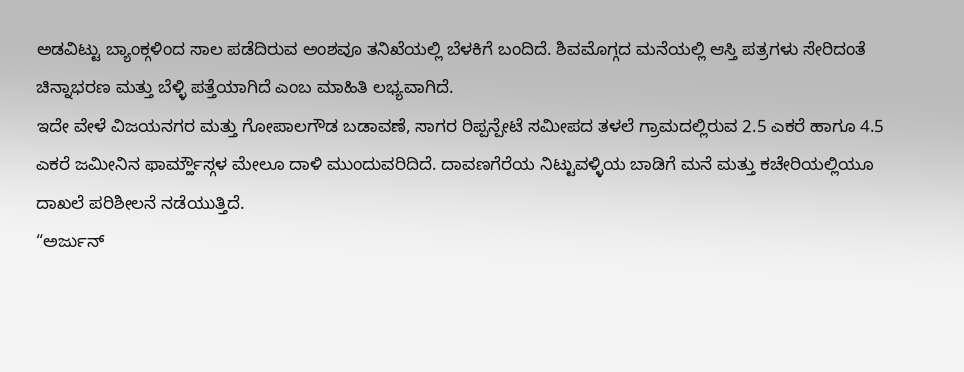ಅಡವಿಟ್ಟು ಬ್ಯಾಂಕ್ಗಳಿಂದ ಸಾಲ ಪಡೆದಿರುವ ಅಂಶವೂ ತನಿಖೆಯಲ್ಲಿ ಬೆಳಕಿಗೆ ಬಂದಿದೆ. ಶಿವಮೊಗ್ಗದ ಮನೆಯಲ್ಲಿ ಆಸ್ತಿ ಪತ್ರಗಳು ಸೇರಿದಂತೆ ಚಿನ್ನಾಭರಣ ಮತ್ತು ಬೆಳ್ಳಿ ಪತ್ತೆಯಾಗಿದೆ ಎಂಬ ಮಾಹಿತಿ ಲಭ್ಯವಾಗಿದೆ.
ಇದೇ ವೇಳೆ ವಿಜಯನಗರ ಮತ್ತು ಗೋಪಾಲಗೌಡ ಬಡಾವಣೆ, ಸಾಗರ ರಿಪ್ಪನ್ಪೇಟೆ ಸಮೀಪದ ತಳಲೆ ಗ್ರಾಮದಲ್ಲಿರುವ 2.5 ಎಕರೆ ಹಾಗೂ 4.5 ಎಕರೆ ಜಮೀನಿನ ಫಾರ್ಮ್ಹೌಸ್ಗಳ ಮೇಲೂ ದಾಳಿ ಮುಂದುವರಿದಿದೆ. ದಾವಣಗೆರೆಯ ನಿಟ್ಟುವಳ್ಳಿಯ ಬಾಡಿಗೆ ಮನೆ ಮತ್ತು ಕಚೇರಿಯಲ್ಲಿಯೂ ದಾಖಲೆ ಪರಿಶೀಲನೆ ನಡೆಯುತ್ತಿದೆ.
“ಅರ್ಜುನ್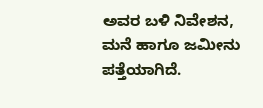ಅವರ ಬಳಿ ನಿವೇಶನ, ಮನೆ ಹಾಗೂ ಜಮೀನು ಪತ್ತೆಯಾಗಿದೆ.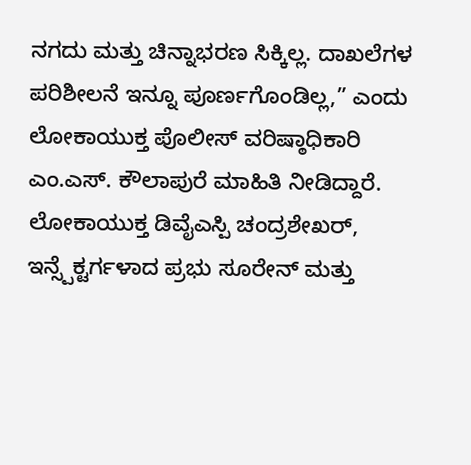ನಗದು ಮತ್ತು ಚಿನ್ನಾಭರಣ ಸಿಕ್ಕಿಲ್ಲ. ದಾಖಲೆಗಳ ಪರಿಶೀಲನೆ ಇನ್ನೂ ಪೂರ್ಣಗೊಂಡಿಲ್ಲ,” ಎಂದು ಲೋಕಾಯುಕ್ತ ಪೊಲೀಸ್ ವರಿಷ್ಠಾಧಿಕಾರಿ ಎಂ.ಎಸ್. ಕೌಲಾಪುರೆ ಮಾಹಿತಿ ನೀಡಿದ್ದಾರೆ.
ಲೋಕಾಯುಕ್ತ ಡಿವೈಎಸ್ಪಿ ಚಂದ್ರಶೇಖರ್, ಇನ್ಸ್ಪೆಕ್ಟರ್ಗಳಾದ ಪ್ರಭು ಸೂರೇನ್ ಮತ್ತು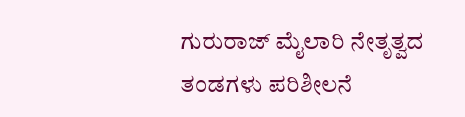ಗುರುರಾಜ್ ಮೈಲಾರಿ ನೇತೃತ್ವದ ತಂಡಗಳು ಪರಿಶೀಲನೆ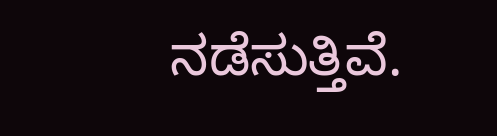ನಡೆಸುತ್ತಿವೆ.